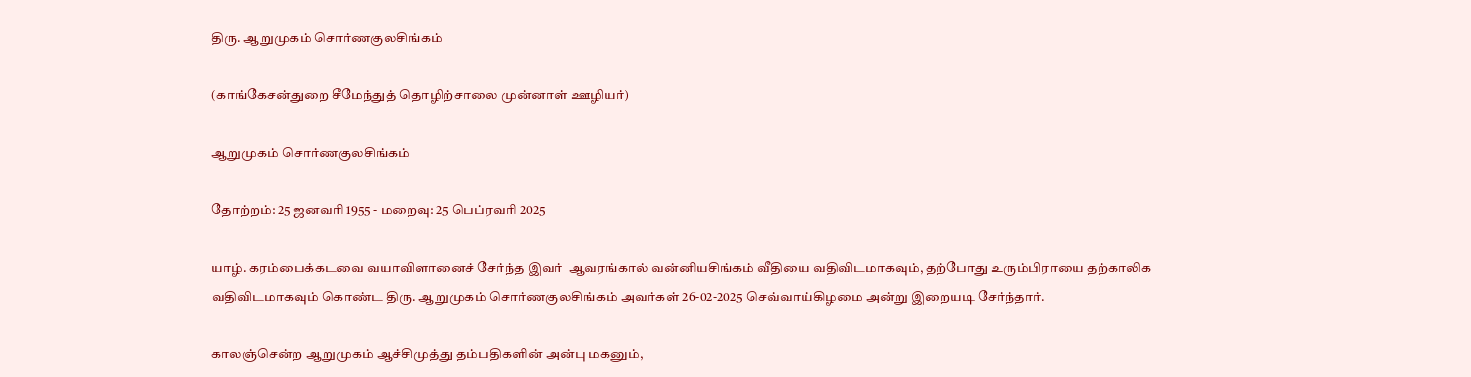திரு. ஆறுமுகம் சொர்ணகுலசிங்கம்

(காங்கேசன்துறை சீமேந்துத் தொழிற்சாலை முன்னாள் ஊழியர்)

ஆறுமுகம் சொர்ணகுலசிங்கம்

தோற்றம்: 25 ஜனவரி 1955 - மறைவு: 25 பெப்ரவரி 2025

யாழ். கரம்பைக்கடவை வயாவிளானைச் சேர்ந்த இவர்  ஆவரங்கால் வன்னியசிங்கம் வீதியை வதிவிடமாகவும், தற்போது உரும்பிராயை தற்காலிக வதிவிடமாகவும் கொண்ட திரு. ஆறுமுகம் சொர்ணகுலசிங்கம் அவர்கள் 26-02-2025 செவ்வாய்கிழமை அன்று இறையடி சேர்ந்தார்.

காலஞ்சென்ற ஆறுமுகம் ஆச்சிமுத்து தம்பதிகளின் அன்பு மகனும்,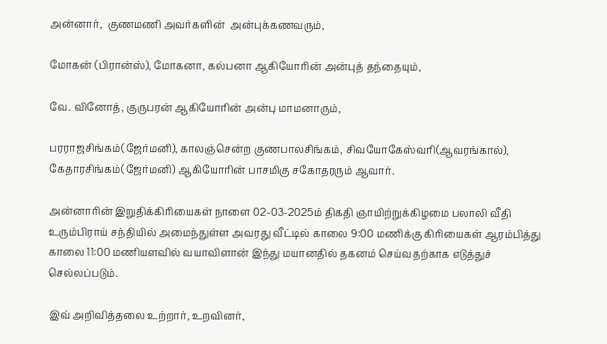அன்னார்,  குணமணி அவர்களின்  அன்புக்கணவரும்,

மோகன் (பிரான்ஸ்), மோகனா, கல்பனா ஆகியோரின் அன்புத் தந்தையும்,

வே. வினோத், குருபரன் ஆகியோரின் அன்பு மாமனாரும்,

பரராஜசிங்கம்(ஜேர்மனி), காலஞ்சென்ற குணபாலசிங்கம், சிவயோகேஸ்வரி(ஆவரங்கால்), கேதாரசிங்கம்(ஜேர்மனி) ஆகியோரின் பாசமிகு சகோதரரும் ஆவார்.

அன்னாரின் இறுதிக்கிரியைகள் நாளை 02-03-2025ம் திகதி ஞாயிற்றுக்கிழமை பலாலி வீதி உரும்பிராய் சந்தியில் அமைந்துள்ள அவரது வீட்டில் காலை 9:00 மணிக்கு கிரியைகள் ஆரம்பித்து காலை 11:00 மணியளவில் வயாவிளான் இந்து மயானதில் தகனம் செய்வதற்காக எடுத்துச் செல்லப்படும்.

இவ் அறிவித்தலை உற்றார், உறவினர்,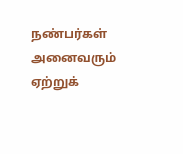நண்பர்கள் அனைவரும் ஏற்றுக்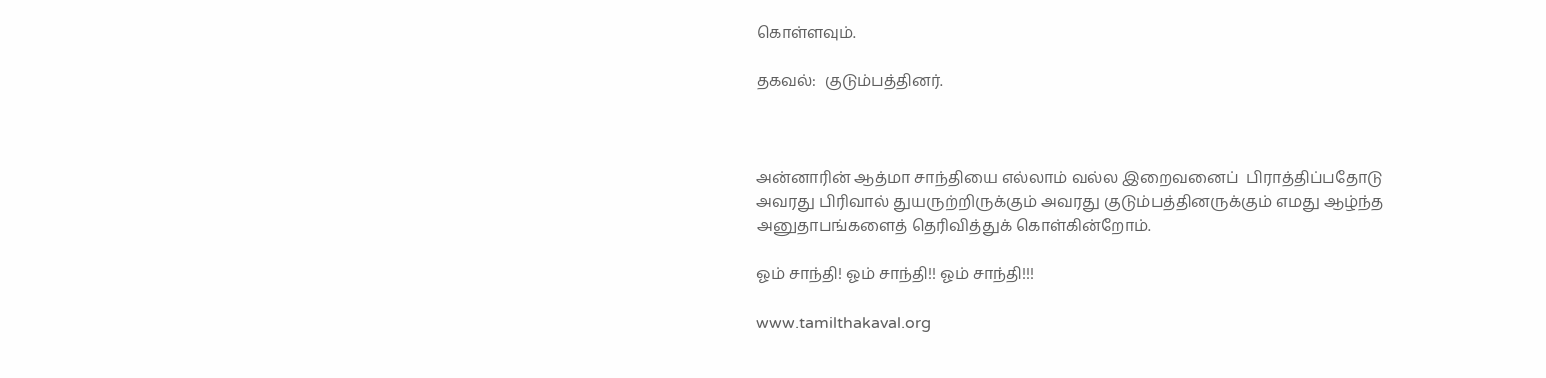கொள்ளவும்.

தகவல்:  குடும்பத்தினர்.



அன்னாரின் ஆத்மா சாந்தியை எல்லாம் வல்ல இறைவனைப்  பிராத்திப்பதோடு அவரது பிரிவால் துயருற்றிருக்கும் அவரது குடும்பத்தினருக்கும் எமது ஆழ்ந்த அனுதாபங்களைத் தெரிவித்துக் கொள்கின்றோம்.

ஓம் சாந்தி! ஓம் சாந்தி!! ஓம் சாந்தி!!!

www.tamilthakaval.org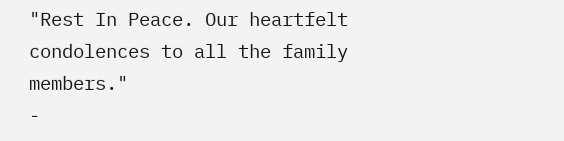"Rest In Peace. Our heartfelt condolences to all the family members."
-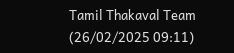Tamil Thakaval Team (26/02/2025 09:11)